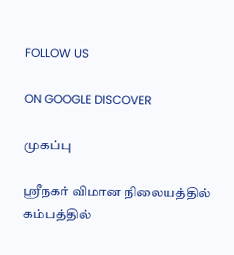FOLLOW US

ON GOOGLE DISCOVER

முகப்பு

ஸ்ரீநகர் விமான நிலையத்தில் கம்பத்தில்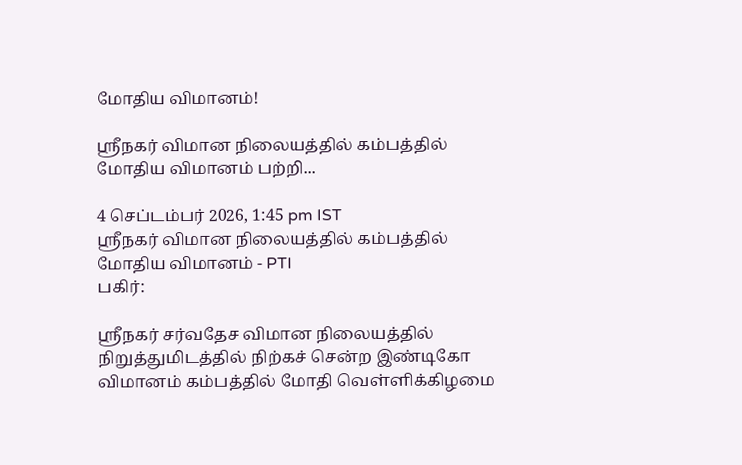மோதிய விமானம்!

ஸ்ரீநகர் விமான நிலையத்தில் கம்பத்தில் மோதிய விமானம் பற்றி...

4 செப்டம்பர் 2026, 1:45 pm IST
ஸ்ரீநகர் விமான நிலையத்தில் கம்பத்தில் மோதிய விமானம் - PTI
பகிர்:

ஸ்ரீநகர் சர்வதேச விமான நிலையத்தில் நிறுத்துமிடத்தில் நிற்கச் சென்ற இண்டிகோ விமானம் கம்பத்தில் மோதி வெள்ளிக்கிழமை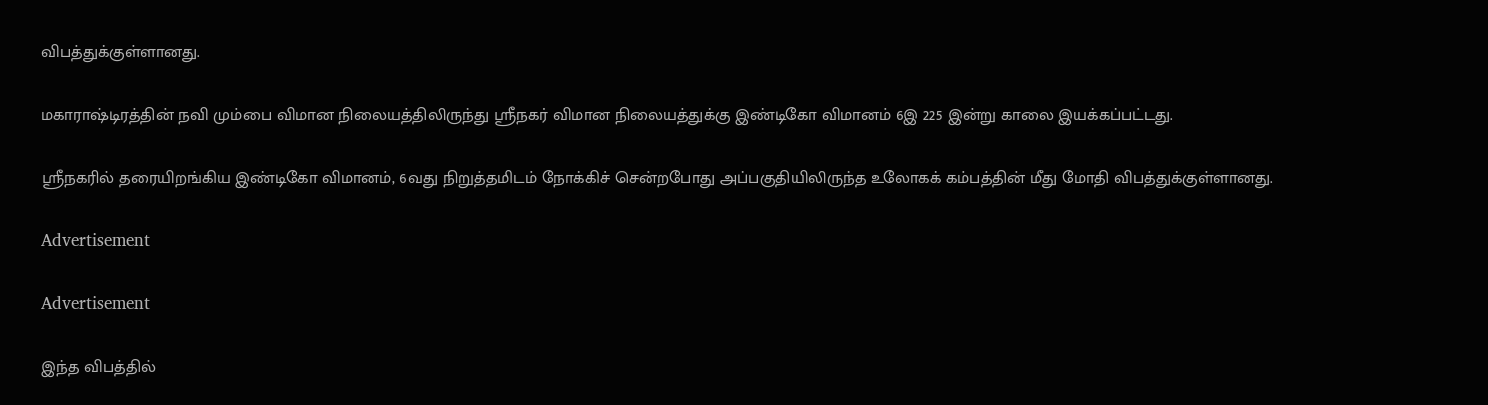விபத்துக்குள்ளானது.

மகாராஷ்டிரத்தின் நவி மும்பை விமான நிலையத்திலிருந்து ஸ்ரீநகர் விமான நிலையத்துக்கு இண்டிகோ விமானம் 6இ 225 இன்று காலை இயக்கப்பட்டது.

ஸ்ரீநகரில் தரையிறங்கிய இண்டிகோ விமானம், 6வது நிறுத்தமிடம் நோக்கிச் சென்றபோது அப்பகுதியிலிருந்த உலோகக் கம்பத்தின் மீது மோதி விபத்துக்குள்ளானது.

Advertisement

Advertisement

இந்த விபத்தில்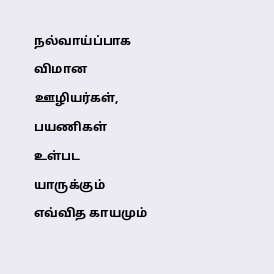நல்வாய்ப்பாக விமான ஊழியர்கள், பயணிகள் உள்பட யாருக்கும் எவ்வித காயமும்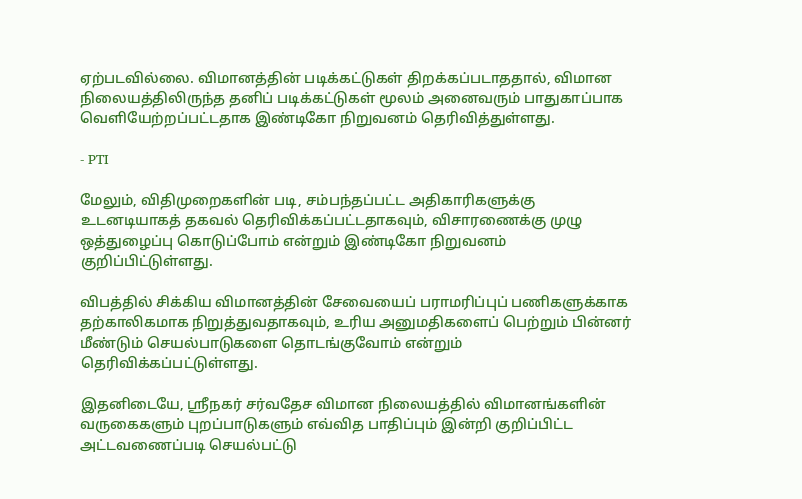ஏற்படவில்லை. விமானத்தின் படிக்கட்டுகள் திறக்கப்படாததால், விமான நிலையத்திலிருந்த தனிப் படிக்கட்டுகள் மூலம் அனைவரும் பாதுகாப்பாக வெளியேற்றப்பட்டதாக இண்டிகோ நிறுவனம் தெரிவித்துள்ளது.

- PTI

மேலும், விதிமுறைகளின் படி, சம்பந்தப்பட்ட அதிகாரிகளுக்கு உடனடியாகத் தகவல் தெரிவிக்கப்பட்டதாகவும், விசாரணைக்கு முழு ஒத்துழைப்பு கொடுப்போம் என்றும் இண்டிகோ நிறுவனம் குறிப்பிட்டுள்ளது.

விபத்தில் சிக்கிய விமானத்தின் சேவையைப் பராமரிப்புப் பணிகளுக்காக தற்காலிகமாக நிறுத்துவதாகவும், உரிய அனுமதிகளைப் பெற்றும் பின்னர் மீண்டும் செயல்பாடுகளை தொடங்குவோம் என்றும் தெரிவிக்கப்பட்டுள்ளது.

இதனிடையே, ஸ்ரீநகர் சர்வதேச விமான நிலையத்தில் விமானங்களின் வருகைகளும் புறப்பாடுகளும் எவ்வித பாதிப்பும் இன்றி குறிப்பிட்ட அட்டவணைப்படி செயல்பட்டு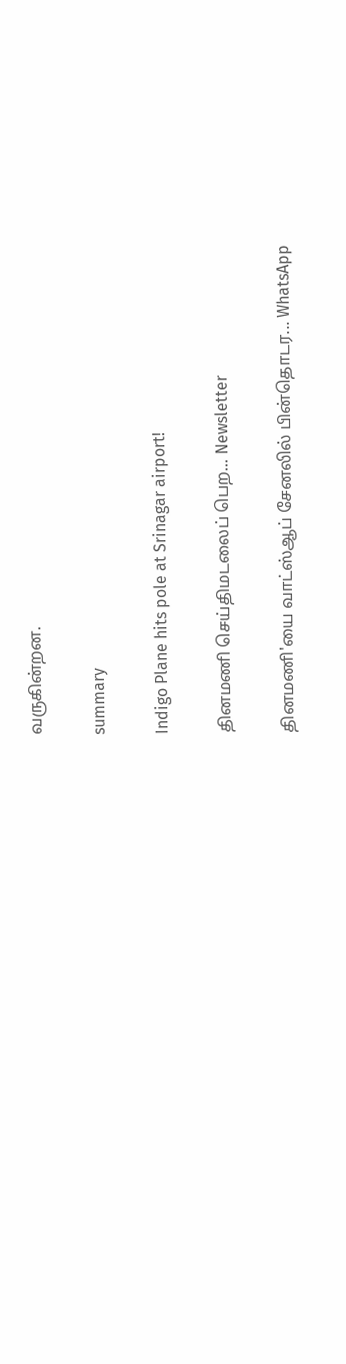வருகின்றன.

summary

Indigo Plane hits pole at Srinagar airport!

தினமணி செய்திமடலைப் பெற... Newsletter

தினமணி'யை வாட்ஸ்ஆப் சேனலில் பின்தொடர... WhatsApp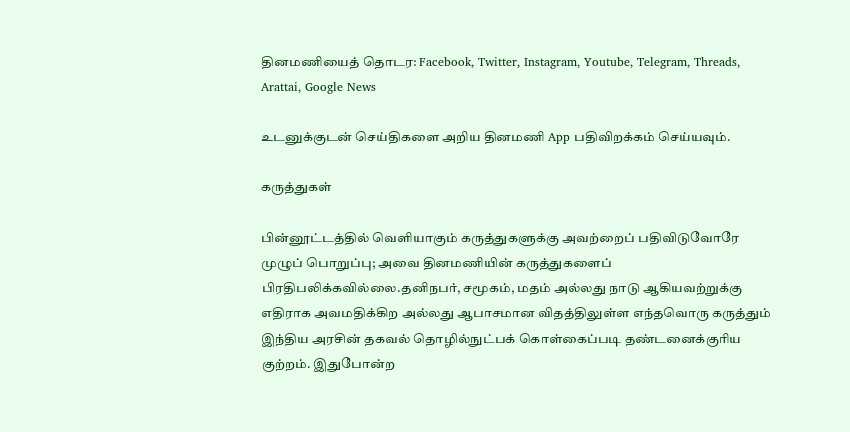தினமணியைத் தொடர: Facebook, Twitter, Instagram, Youtube, Telegram, Threads, Arattai, Google News

உடனுக்குடன் செய்திகளை அறிய தினமணி App பதிவிறக்கம் செய்யவும்.

கருத்துகள்

பின்னூட்டத்தில் வெளியாகும் கருத்துகளுக்கு அவற்றைப் பதிவிடுவோரே முழுப் பொறுப்பு; அவை தினமணியின் கருத்துகளைப் பிரதிபலிக்கவில்லை.தனிநபர், சமூகம், மதம் அல்லது நாடு ஆகியவற்றுக்கு எதிராக அவமதிக்கிற அல்லது ஆபாசமான விதத்திலுள்ள எந்தவொரு கருத்தும் இந்திய அரசின் தகவல் தொழில்நுட்பக் கொள்கைப்படி தண்டனைக்குரிய குற்றம். இதுபோன்ற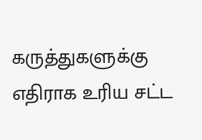கருத்துகளுக்கு எதிராக உரிய சட்ட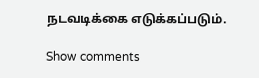நடவடிக்கை எடுக்கப்படும்.

Show comments